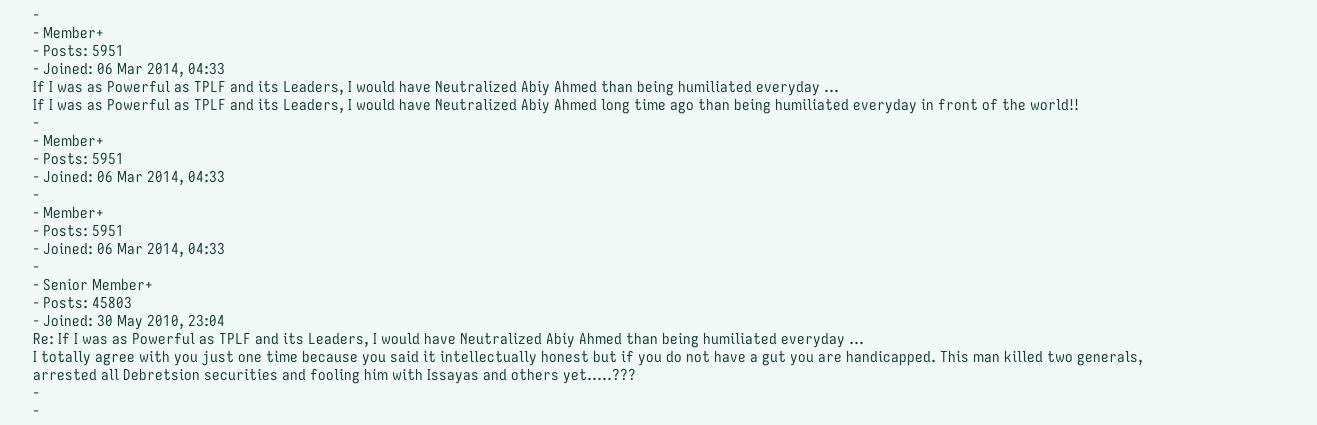-
- Member+
- Posts: 5951
- Joined: 06 Mar 2014, 04:33
If I was as Powerful as TPLF and its Leaders, I would have Neutralized Abiy Ahmed than being humiliated everyday ...
If I was as Powerful as TPLF and its Leaders, I would have Neutralized Abiy Ahmed long time ago than being humiliated everyday in front of the world!!
-
- Member+
- Posts: 5951
- Joined: 06 Mar 2014, 04:33
-
- Member+
- Posts: 5951
- Joined: 06 Mar 2014, 04:33
-
- Senior Member+
- Posts: 45803
- Joined: 30 May 2010, 23:04
Re: If I was as Powerful as TPLF and its Leaders, I would have Neutralized Abiy Ahmed than being humiliated everyday ...
I totally agree with you just one time because you said it intellectually honest but if you do not have a gut you are handicapped. This man killed two generals, arrested all Debretsion securities and fooling him with Issayas and others yet.....???
-
-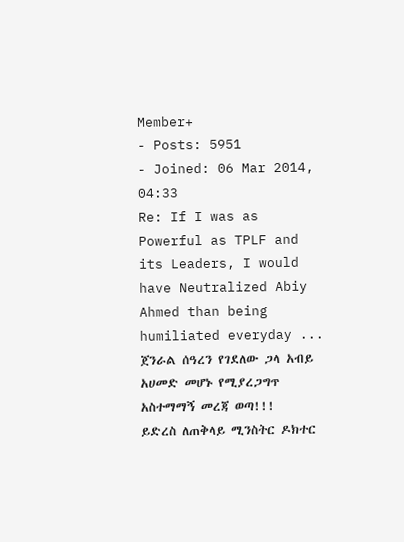Member+
- Posts: 5951
- Joined: 06 Mar 2014, 04:33
Re: If I was as Powerful as TPLF and its Leaders, I would have Neutralized Abiy Ahmed than being humiliated everyday ...
ጀንራል ሰዓረን የገደለው ጋላ አብይ አሀመድ መሆኑ የሚያረጋግጥ አስተማማኝ መረጃ ወጣ!!!
ይድረስ ለጠቅላይ ሚንስትር ዶክተር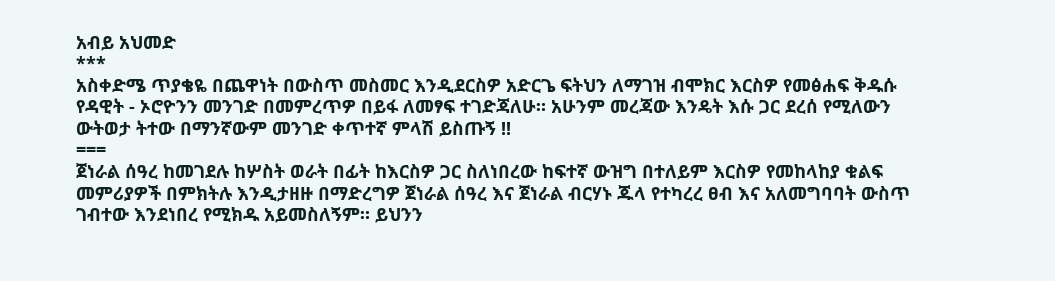አብይ አህመድ
***
አስቀድሜ ጥያቄዬ በጨዋነት በውስጥ መስመር እንዲደርስዎ አድርጌ ፍትህን ለማገዝ ብሞክር እርስዎ የመፅሐፍ ቅዱሱ የዳዊት - ኦሮዮንን መንገድ በመምረጥዎ በይፋ ለመፃፍ ተገድጃለሁ። አሁንም መረጃው እንዴት እሱ ጋር ደረሰ የሚለውን ውትወታ ትተው በማንኛውም መንገድ ቀጥተኛ ምላሽ ይስጡኝ !!
===
ጀነራል ሰዓረ ከመገደሉ ከሦስት ወራት በፊት ከእርስዎ ጋር ስለነበረው ከፍተኛ ውዝግ በተለይም እርስዎ የመከላከያ ቁልፍ መምሪያዎች በምክትሉ እንዲታዘዙ በማድረግዎ ጀነራል ሰዓረ እና ጀነራል ብርሃኑ ጁላ የተካረረ ፀብ እና አለመግባባት ውስጥ ገብተው እንደነበረ የሚክዱ አይመስለኝም። ይህንን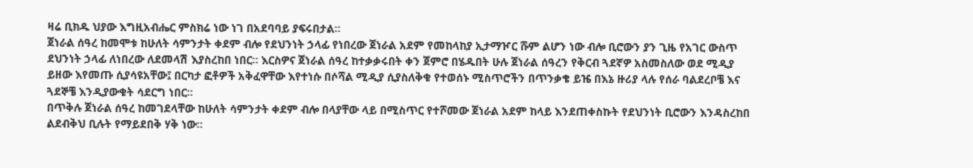ዛሬ ቢክዱ ህያው እግዚአብሔር ምስክሬ ነው ነገ በአደባባይ ያፍሩበታል።
ጀነራል ሰዓረ ከመሞቱ ከሁለት ሳምንታት ቀደም ብሎ የደህንነት ኃላፊ የነበረው ጀነራል አደም የመከላከያ ኢታማዦር ሹም ልሆን ነው ብሎ ቢሮውን ያን ጊዜ የአገር ውስጥ ደህንነት ኃላፊ ለነበረው ለደመላሽ እያስረከበ ነበር። እርስዎና ጀነራል ሰዓረ ከተቃቃሩበት ቀን ጀምሮ በሄዱበት ሁሉ ጀነራል ሰዓረን የቅርብ ጓደኛዎ አስመስለው ወደ ሚዲያ ይዘው እየመጡ ሲያሳዩአቸው፤ በርካታ ፎቶዎች አቅፈዋቸው እየተነሱ በሶሻል ሚዲያ ሲያስለቅቁ የተወሰኑ ሚስጥሮችን በጥንቃቄ ይዤ በእኔ ዙሪያ ላሉ የሰራ ባልደረቦቼ እና ጓደኞቼ እንዲያውቁት ሳደርግ ነበር።
በጥቅሉ ጀነራል ሰዓረ ከመገደላቸው ከሁለት ሳምንታት ቀደም ብሎ በላያቸው ላይ በሚስጥር የተሾመው ጀነራል አደም ከላይ እንደጠቀስኩት የደህንነት ቢሮውን እንዳስረከበ ልደብቅህ ቢሉት የማይደበቅ ሃቅ ነው።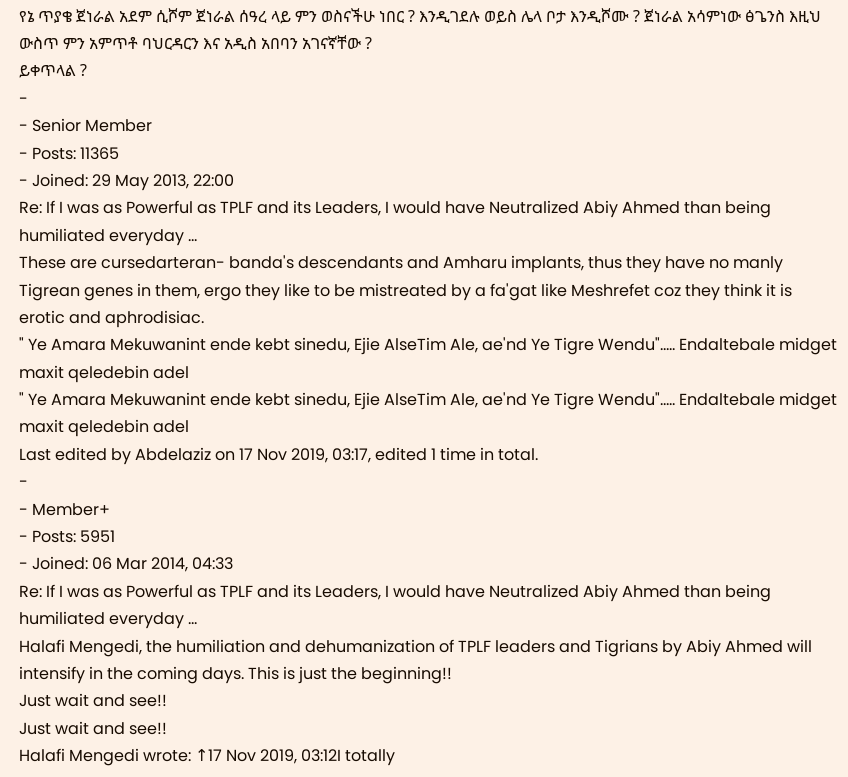የኔ ጥያቄ ጀነራል አደም ሲሾም ጀነራል ሰዓረ ላይ ምን ወስናችሁ ነበር ? እንዲገደሉ ወይስ ሌላ ቦታ እንዲሾሙ ? ጀነራል አሳምነው ፅጌንስ እዚህ ውስጥ ምን አምጥቶ ባህርዳርን እና አዲስ አበባን አገናኛቸው ?
ይቀጥላል ?
-
- Senior Member
- Posts: 11365
- Joined: 29 May 2013, 22:00
Re: If I was as Powerful as TPLF and its Leaders, I would have Neutralized Abiy Ahmed than being humiliated everyday ...
These are cursedarteran- banda's descendants and Amharu implants, thus they have no manly Tigrean genes in them, ergo they like to be mistreated by a fa'gat like Meshrefet coz they think it is erotic and aphrodisiac.
" Ye Amara Mekuwanint ende kebt sinedu, Ejie AlseTim Ale, ae'nd Ye Tigre Wendu"….. Endaltebale midget maxit qeledebin adel
" Ye Amara Mekuwanint ende kebt sinedu, Ejie AlseTim Ale, ae'nd Ye Tigre Wendu"….. Endaltebale midget maxit qeledebin adel
Last edited by Abdelaziz on 17 Nov 2019, 03:17, edited 1 time in total.
-
- Member+
- Posts: 5951
- Joined: 06 Mar 2014, 04:33
Re: If I was as Powerful as TPLF and its Leaders, I would have Neutralized Abiy Ahmed than being humiliated everyday ...
Halafi Mengedi, the humiliation and dehumanization of TPLF leaders and Tigrians by Abiy Ahmed will intensify in the coming days. This is just the beginning!!
Just wait and see!!
Just wait and see!!
Halafi Mengedi wrote: ↑17 Nov 2019, 03:12I totally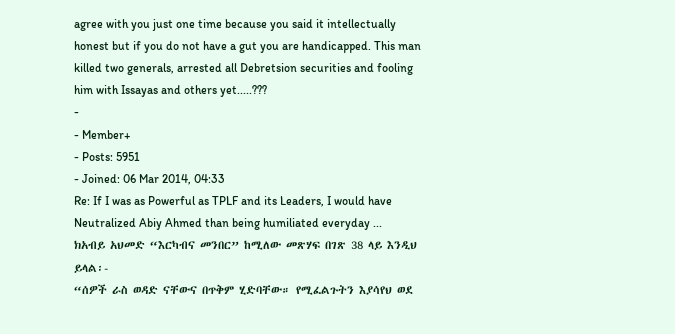agree with you just one time because you said it intellectually honest but if you do not have a gut you are handicapped. This man killed two generals, arrested all Debretsion securities and fooling him with Issayas and others yet.....???
-
- Member+
- Posts: 5951
- Joined: 06 Mar 2014, 04:33
Re: If I was as Powerful as TPLF and its Leaders, I would have Neutralized Abiy Ahmed than being humiliated everyday ...
ክአብይ አህመድ “እርካብና መንበር” ከሚለው መጽሃፍ በገጽ 38 ላይ እንዲህ ይላል፡-
“ሰዎች ራስ ወዳድ ናቸውና በጥቅም ሂድባቸው። የሚፈልጉትን እያሳየህ ወደ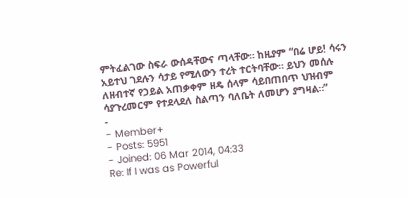ምትፈልገው ስፍራ ውሰዳቸውና ጣላቸው። ከዚያም “በሬ ሆይ! ሳሩን አይተህ ገደሉን ሳታይ የሚለውን ተረት ተርትባቸው። ይህን መሰሉ ለዘብተኛ የኃይል አጠቃቀም ዘዴ ሰላም ሳይበጠበጥ ህዝብም ሳያጉረመርም የተደላደለ ስልጣን ባለቤት ለመሆን ያግዛል።”
-
- Member+
- Posts: 5951
- Joined: 06 Mar 2014, 04:33
Re: If I was as Powerful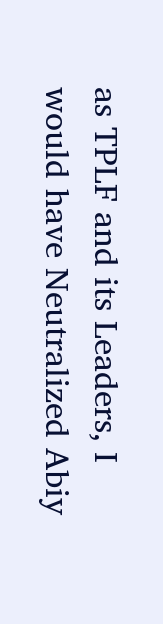as TPLF and its Leaders, I would have Neutralized Abiy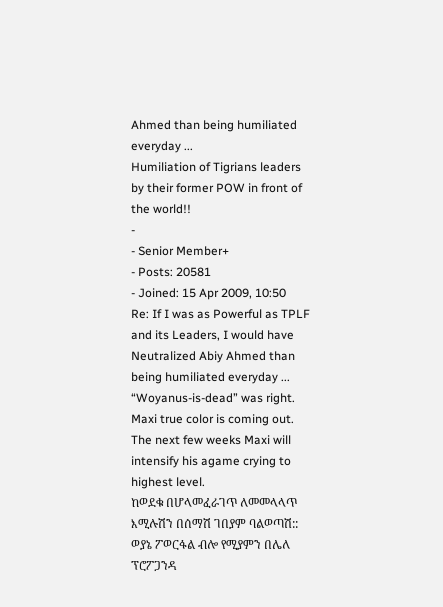Ahmed than being humiliated everyday ...
Humiliation of Tigrians leaders by their former POW in front of the world!!
-
- Senior Member+
- Posts: 20581
- Joined: 15 Apr 2009, 10:50
Re: If I was as Powerful as TPLF and its Leaders, I would have Neutralized Abiy Ahmed than being humiliated everyday ...
“Woyanus-is-dead” was right. Maxi true color is coming out. The next few weeks Maxi will intensify his agame crying to highest level.
ከወደቁ በሆላመፈራገጥ ለመመላላጥ እሚሉሽን በሰማሽ ገበያም ባልወጣሽ::
ወያኔ ፖወርፋል ብሎ የሚያምን በሌለ ፕሮፖጋንዳ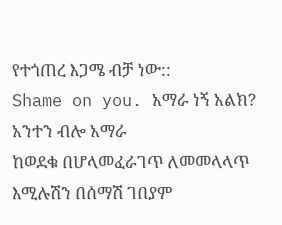የተጎጠረ እጋሜ ብቻ ነው::
Shame on you. አማራ ነኝ አልክ? አንተን ብሎ አማራ
ከወደቁ በሆላመፈራገጥ ለመመላላጥ እሚሉሽን በሰማሽ ገበያም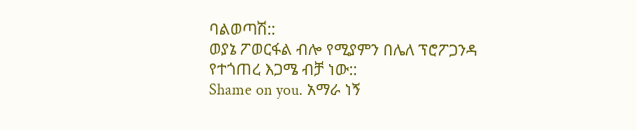ባልወጣሽ::
ወያኔ ፖወርፋል ብሎ የሚያምን በሌለ ፕሮፖጋንዳ የተጎጠረ እጋሜ ብቻ ነው::
Shame on you. አማራ ነኝ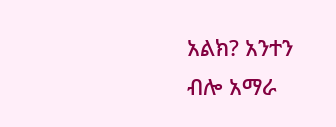አልክ? አንተን ብሎ አማራ